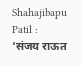Shahajibapu Patil : ‘संजय राऊत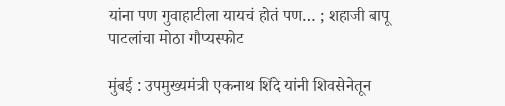यांना पण गुवाहाटीला यायचं होतं पण… ; शहाजी बापू पाटलांचा मोठा गौप्यस्फोट

मुंबई : उपमुख्यमंत्री एकनाथ शिंदे यांनी शिवसेनेतून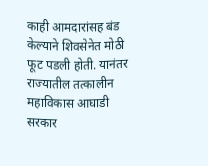काही आमदारांसह बंड केल्याने शिवसेनेत मोठी फूट पडली होती. यानंतर राज्यातील तत्कालीन महाविकास आघाडी सरकार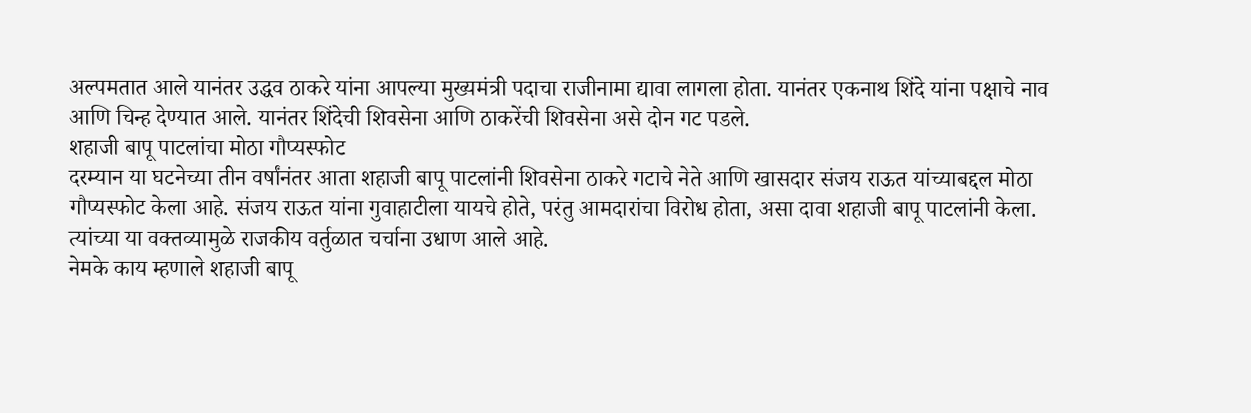अल्पमतात आले यानंतर उद्धव ठाकरे यांना आपल्या मुख्यमंत्री पदाचा राजीनामा द्यावा लागला होता. यानंतर एकनाथ शिंदे यांना पक्षाचे नाव आणि चिन्ह देण्यात आले. यानंतर शिंदेची शिवसेना आणि ठाकरेंची शिवसेना असे दोन गट पडले.
शहाजी बापू पाटलांचा मोठा गौप्यस्फोट
दरम्यान या घटनेच्या तीन वर्षांनंतर आता शहाजी बापू पाटलांनी शिवसेना ठाकरे गटाचे नेते आणि खासदार संजय राऊत यांच्याबद्दल मोठा गौप्यस्फोट केला आहे. संजय राऊत यांना गुवाहाटीला यायचे होते, परंतु आमदारांचा विरोध होता, असा दावा शहाजी बापू पाटलांनी केला. त्यांच्या या वक्तव्यामुळे राजकीय वर्तुळात चर्चाना उधाण आले आहे.
नेमके काय म्हणाले शहाजी बापू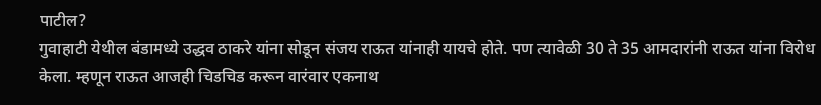पाटील?
गुवाहाटी येथील बंडामध्ये उद्धव ठाकरे यांना सोडून संजय राऊत यांनाही यायचे होते. पण त्यावेळी 30 ते 35 आमदारांनी राऊत यांना विरोध केला. म्हणून राऊत आजही चिडचिड करून वारंवार एकनाथ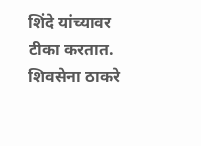शिंदे यांच्यावर टीका करतात. शिवसेना ठाकरे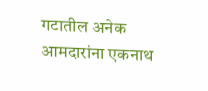गटातील अनेक आमदारांना एकनाथ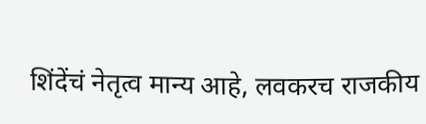शिंदेंचं नेतृत्व मान्य आहे, लवकरच राजकीय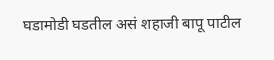घडामोडी घडतील असं शहाजी बापू पाटील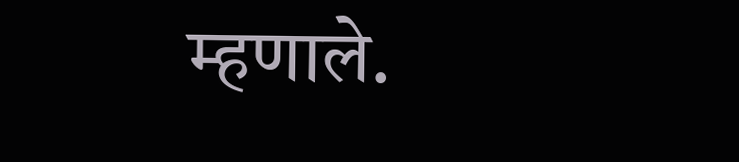म्हणाले.